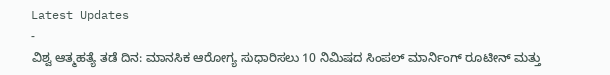Latest Updates
-
ವಿಶ್ವ ಆತ್ಮಹತ್ಯೆ ತಡೆ ದಿನ: ಮಾನಸಿಕ ಆರೋಗ್ಯ ಸುಧಾರಿಸಲು 10 ನಿಮಿಷದ ಸಿಂಪಲ್ ಮಾರ್ನಿಂಗ್ ರೂಟೀನ್ ಮತ್ತು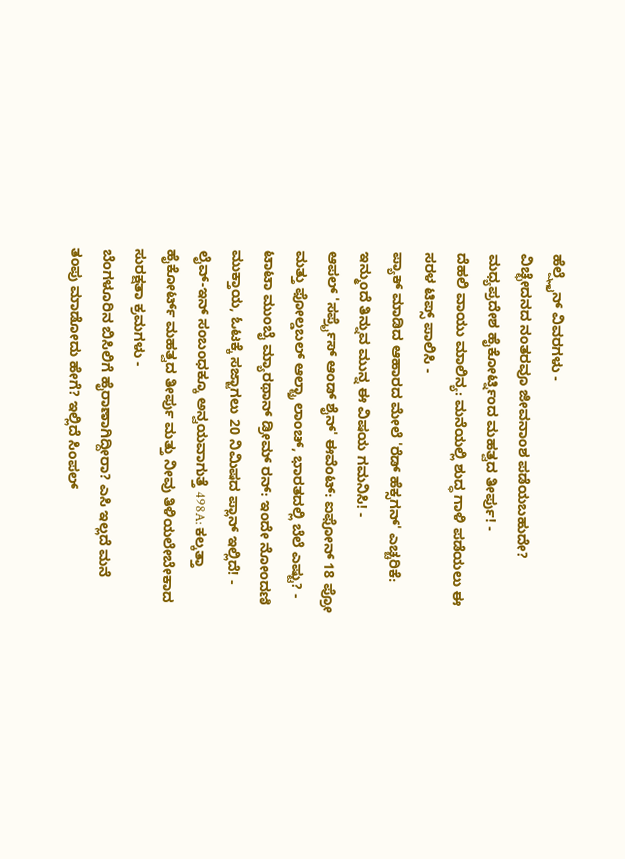ಹೆಲ್ಪ್ಲೈನ್ ವಿವರಗಳು -
ವಿಚ್ಛೇದನದ ನಂತರವೂ ಜೀವನಾಂಶ ಪಡೆಯಬಹುದೇ? ಮಧ್ಯಪ್ರದೇಶ ಹೈಕೋರ್ಟ್ನಿಂದ ಮಹತ್ವದ ತೀರ್ಪು! -
ದೆಹಲಿ ವಾಯು ಮಾಲಿನ್ಯ: ಮನೆಯಲ್ಲಿ ಶುದ್ಧ ಗಾಳಿ ಪಡೆಯಲು ಈ ಸರಳ ಟಿಪ್ಸ್ ಪಾಲಿಸಿ -
ಪ್ಯಾಕ್ ಮಾಡಿದ ಆಹಾರದ ಮೇಲೆ 'ರೆಡ್ ಹೆಕ್ಸಗನ್' ಎಚ್ಚರಿಕೆ: ಇನ್ಮುಂದೆ ತಿನ್ನುವ ಮುನ್ನ ಈ ವಿಷಯ ಗಮನಿಸಿ! -
ಆಪಲ್ 'ಸರ್ಪ್ರೈಸ್ ಆಂಡ್ ಶೈನ್' ಈವೆಂಟ್: ಐಫೋನ್ 18 ಪ್ರೋ ಮತ್ತು ಫೋಲ್ಡಬಲ್ ಆಲ್ಟ್ರಾ ಲಾಂಚ್, ಭಾರತದಲ್ಲಿ ಬೆಲೆ ಎಷ್ಟು? -
ಟಾಟಾ ಮುಂಬೈ ಮ್ಯಾರಥಾನ್ ಡ್ರೀಮ್ ರನ್: ಇಂದೇ ನೋಂದಣಿ ಮುಕ್ತಾಯ, ಓಟಕ್ಕೆ ಸಜ್ಜಾಗಲು 20 ನಿಮಿಷದ ಪ್ಲಾನ್ ಇಲ್ಲಿದೆ! -
ಲೈವ್-ಇನ್ ಸಂಬಂಧಕ್ಕೂ ಅನ್ವಯವಾಗುತ್ತೆ 498A: ಕಲ್ಕತ್ತಾ ಹೈಕೋರ್ಟ್ ಮಹತ್ವದ ತೀರ್ಪು ಮತ್ತು ನೀವು ತಿಳಿಯಲೇಬೇಕಾದ ಸುರಕ್ಷತಾ ಕ್ರಮಗಳು -
ಬೆಂಗಳೂರಿನ ಬಿಸಿಲಿಗೆ ಹೈರಾಣಾಗಿದ್ದೀರಾ? ಎಸಿ ಇಲ್ಲದೆ ಮನೆ ತಂಪು ಮಾಡೋದು ಹೇಗೆ? ಇಲ್ಲಿದೆ ಸಿಂಪಲ್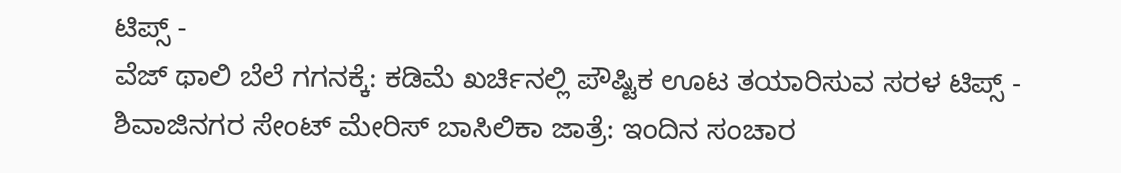ಟಿಪ್ಸ್ -
ವೆಜ್ ಥಾಲಿ ಬೆಲೆ ಗಗನಕ್ಕೆ: ಕಡಿಮೆ ಖರ್ಚಿನಲ್ಲಿ ಪೌಷ್ಟಿಕ ಊಟ ತಯಾರಿಸುವ ಸರಳ ಟಿಪ್ಸ್ -
ಶಿವಾಜಿನಗರ ಸೇಂಟ್ ಮೇರಿಸ್ ಬಾಸಿಲಿಕಾ ಜಾತ್ರೆ: ಇಂದಿನ ಸಂಚಾರ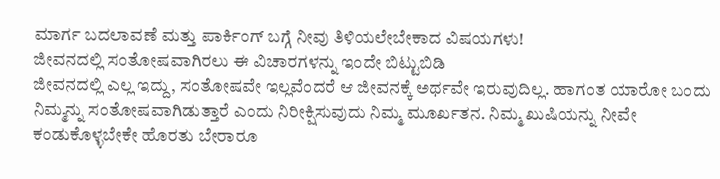ಮಾರ್ಗ ಬದಲಾವಣೆ ಮತ್ತು ಪಾರ್ಕಿಂಗ್ ಬಗ್ಗೆ ನೀವು ತಿಳಿಯಲೇಬೇಕಾದ ವಿಷಯಗಳು!
ಜೀವನದಲ್ಲಿ ಸಂತೋಷವಾಗಿರಲು ಈ ವಿಚಾರಗಳನ್ನು ಇಂದೇ ಬಿಟ್ಟುಬಿಡಿ
ಜೀವನದಲ್ಲಿ ಎಲ್ಲ ಇದ್ದು, ಸಂತೋಷವೇ ಇಲ್ಲವೆಂದರೆ ಆ ಜೀವನಕ್ಕೆ ಅರ್ಥವೇ ಇರುವುದಿಲ್ಲ. ಹಾಗಂತ ಯಾರೋ ಬಂದು ನಿಮ್ಮನ್ನು ಸಂತೋಷವಾಗಿಡುತ್ತಾರೆ ಎಂದು ನಿರೀಕ್ಷಿಸುವುದು ನಿಮ್ಮ ಮೂರ್ಖತನ. ನಿಮ್ಮ ಖುಷಿಯನ್ನು ನೀವೇ ಕಂಡುಕೊಳ್ಳಬೇಕೇ ಹೊರತು ಬೇರಾರೂ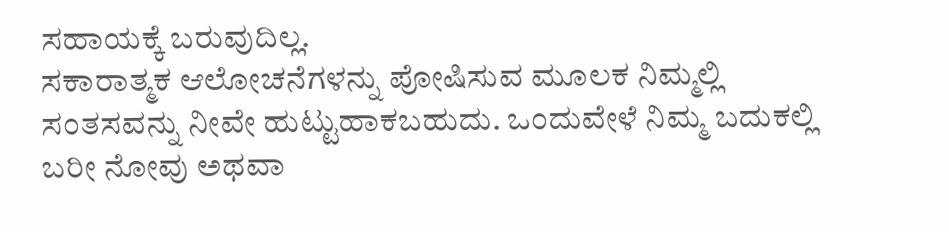ಸಹಾಯಕ್ಕೆ ಬರುವುದಿಲ್ಲ.
ಸಕಾರಾತ್ಮಕ ಆಲೋಚನೆಗಳನ್ನು ಪೋಷಿಸುವ ಮೂಲಕ ನಿಮ್ಮಲ್ಲಿ ಸಂತಸವನ್ನು ನೀವೇ ಹುಟ್ಟುಹಾಕಬಹುದು. ಒಂದುವೇಳೆ ನಿಮ್ಮ ಬದುಕಲ್ಲಿ ಬರೀ ನೋವು ಅಥವಾ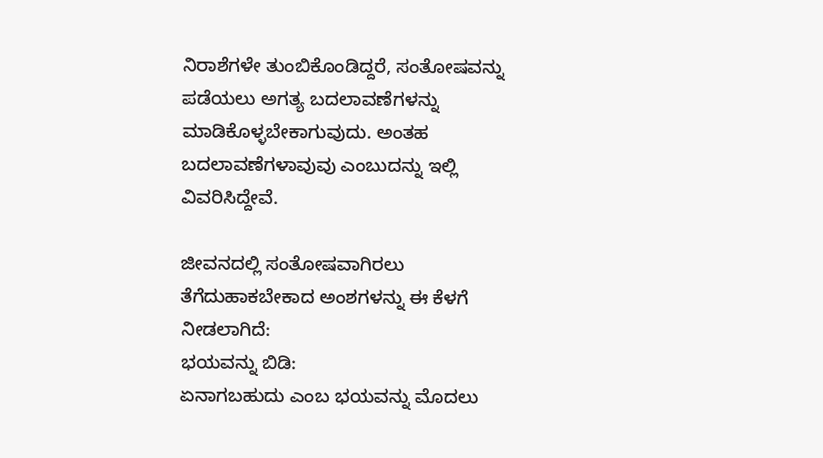ನಿರಾಶೆಗಳೇ ತುಂಬಿಕೊಂಡಿದ್ದರೆ, ಸಂತೋಷವನ್ನು ಪಡೆಯಲು ಅಗತ್ಯ ಬದಲಾವಣೆಗಳನ್ನು ಮಾಡಿಕೊಳ್ಳಬೇಕಾಗುವುದು. ಅಂತಹ ಬದಲಾವಣೆಗಳಾವುವು ಎಂಬುದನ್ನು ಇಲ್ಲಿ ವಿವರಿಸಿದ್ದೇವೆ.

ಜೀವನದಲ್ಲಿ ಸಂತೋಷವಾಗಿರಲು ತೆಗೆದುಹಾಕಬೇಕಾದ ಅಂಶಗಳನ್ನು ಈ ಕೆಳಗೆ ನೀಡಲಾಗಿದೆ:
ಭಯವನ್ನು ಬಿಡಿ:
ಏನಾಗಬಹುದು ಎಂಬ ಭಯವನ್ನು ಮೊದಲು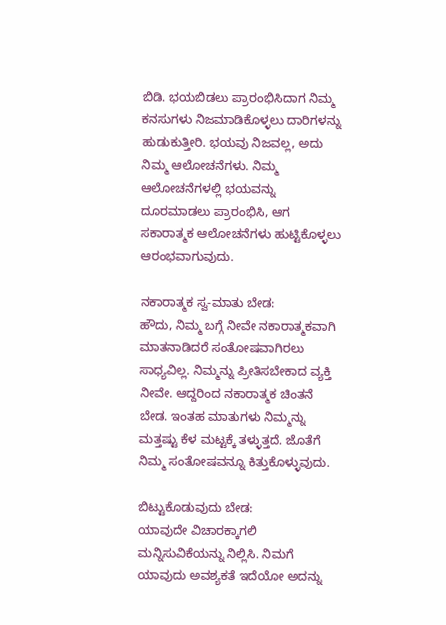ಬಿಡಿ. ಭಯಬಿಡಲು ಪ್ರಾರಂಭಿಸಿದಾಗ ನಿಮ್ಮ ಕನಸುಗಳು ನಿಜಮಾಡಿಕೊಳ್ಳಲು ದಾರಿಗಳನ್ನು ಹುಡುಕುತ್ತೀರಿ. ಭಯವು ನಿಜವಲ್ಲ, ಅದು ನಿಮ್ಮ ಆಲೋಚನೆಗಳು. ನಿಮ್ಮ ಆಲೋಚನೆಗಳಲ್ಲಿ ಭಯವನ್ನು ದೂರಮಾಡಲು ಪ್ರಾರಂಭಿಸಿ, ಆಗ ಸಕಾರಾತ್ಮಕ ಆಲೋಚನೆಗಳು ಹುಟ್ಟಿಕೊಳ್ಳಲು ಆರಂಭವಾಗುವುದು.

ನಕಾರಾತ್ಮಕ ಸ್ವ-ಮಾತು ಬೇಡ:
ಹೌದು, ನಿಮ್ಮ ಬಗ್ಗೆ ನೀವೇ ನಕಾರಾತ್ಮಕವಾಗಿ ಮಾತನಾಡಿದರೆ ಸಂತೋಷವಾಗಿರಲು ಸಾಧ್ಯವಿಲ್ಲ. ನಿಮ್ಮನ್ನು ಪ್ರೀತಿಸಬೇಕಾದ ವ್ಯಕ್ತಿ ನೀವೇ. ಆದ್ದರಿಂದ ನಕಾರಾತ್ಮಕ ಚಿಂತನೆ ಬೇಡ. ಇಂತಹ ಮಾತುಗಳು ನಿಮ್ಮನ್ನು ಮತ್ತಷ್ಟು ಕೆಳ ಮಟ್ಟಕ್ಕೆ ತಳ್ಳುತ್ತದೆ. ಜೊತೆಗೆ ನಿಮ್ಮ ಸಂತೋಷವನ್ನೂ ಕಿತ್ತುಕೊಳ್ಳುವುದು.

ಬಿಟ್ಟುಕೊಡುವುದು ಬೇಡ:
ಯಾವುದೇ ವಿಚಾರಕ್ಕಾಗಲಿ ಮನ್ನಿಸುವಿಕೆಯನ್ನು ನಿಲ್ಲಿಸಿ. ನಿಮಗೆ ಯಾವುದು ಅವಶ್ಯಕತೆ ಇದೆಯೋ ಅದನ್ನು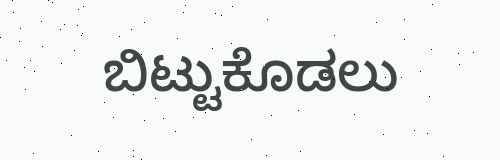ಬಿಟ್ಟುಕೊಡಲು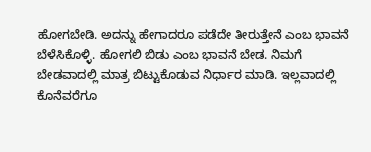ಹೋಗಬೇಡಿ. ಅದನ್ನು ಹೇಗಾದರೂ ಪಡೆದೇ ತೀರುತ್ತೇನೆ ಎಂಬ ಭಾವನೆ ಬೆಳೆಸಿಕೊಳ್ಳಿ. ಹೋಗಲಿ ಬಿಡು ಎಂಬ ಭಾವನೆ ಬೇಡ. ನಿಮಗೆ ಬೇಡವಾದಲ್ಲಿ ಮಾತ್ರ ಬಿಟ್ಟುಕೊಡುವ ನಿರ್ಧಾರ ಮಾಡಿ. ಇಲ್ಲವಾದಲ್ಲಿ ಕೊನೆವರೆಗೂ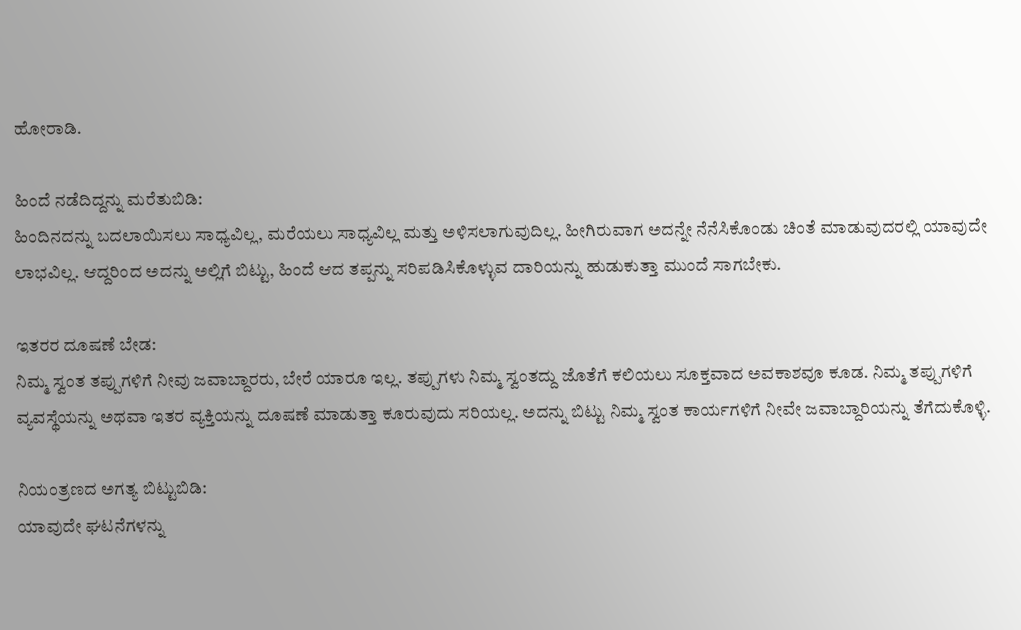ಹೋರಾಡಿ.

ಹಿಂದೆ ನಡೆದಿದ್ದನ್ನು ಮರೆತುಬಿಡಿ:
ಹಿಂದಿನದನ್ನು ಬದಲಾಯಿಸಲು ಸಾಧ್ಯವಿಲ್ಲ, ಮರೆಯಲು ಸಾಧ್ಯವಿಲ್ಲ ಮತ್ತು ಅಳಿಸಲಾಗುವುದಿಲ್ಲ. ಹೀಗಿರುವಾಗ ಅದನ್ನೇ ನೆನೆಸಿಕೊಂಡು ಚಿಂತೆ ಮಾಡುವುದರಲ್ಲಿ ಯಾವುದೇ ಲಾಭವಿಲ್ಲ. ಆದ್ದರಿಂದ ಅದನ್ನು ಅಲ್ಲಿಗೆ ಬಿಟ್ಟು, ಹಿಂದೆ ಆದ ತಪ್ಪನ್ನು ಸರಿಪಡಿಸಿಕೊಳ್ಳುವ ದಾರಿಯನ್ನು ಹುಡುಕುತ್ತಾ ಮುಂದೆ ಸಾಗಬೇಕು.

ಇತರರ ದೂಷಣೆ ಬೇಡ:
ನಿಮ್ಮ ಸ್ವಂತ ತಪ್ಪುಗಳಿಗೆ ನೀವು ಜವಾಬ್ದಾರರು, ಬೇರೆ ಯಾರೂ ಇಲ್ಲ. ತಪ್ಪುಗಳು ನಿಮ್ಮ ಸ್ವಂತದ್ದು ಜೊತೆಗೆ ಕಲಿಯಲು ಸೂಕ್ತವಾದ ಅವಕಾಶವೂ ಕೂಡ. ನಿಮ್ಮ ತಪ್ಪುಗಳಿಗೆ ವ್ಯವಸ್ಥೆಯನ್ನು ಅಥವಾ ಇತರ ವ್ಯಕ್ತಿಯನ್ನು ದೂಷಣೆ ಮಾಡುತ್ತಾ ಕೂರುವುದು ಸರಿಯಲ್ಲ. ಅದನ್ನು ಬಿಟ್ಟು ನಿಮ್ಮ ಸ್ವಂತ ಕಾರ್ಯಗಳಿಗೆ ನೀವೇ ಜವಾಬ್ದಾರಿಯನ್ನು ತೆಗೆದುಕೊಳ್ಳಿ.

ನಿಯಂತ್ರಣದ ಅಗತ್ಯ ಬಿಟ್ಟುಬಿಡಿ:
ಯಾವುದೇ ಘಟನೆಗಳನ್ನು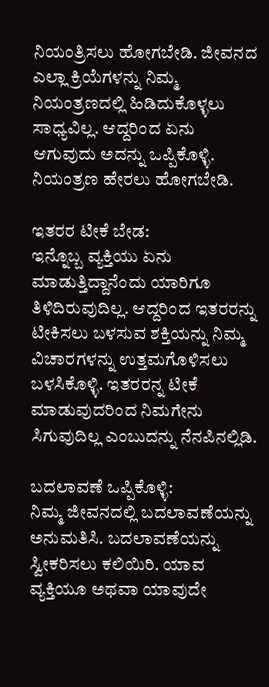ನಿಯಂತ್ರಿಸಲು ಹೋಗಬೇಡಿ. ಜೀವನದ ಎಲ್ಲಾ ಕ್ರಿಯೆಗಳನ್ನು ನಿಮ್ಮ ನಿಯಂತ್ರಣದಲ್ಲಿ ಹಿಡಿದುಕೊಳ್ಳಲು ಸಾಧ್ಯವಿಲ್ಲ. ಆದ್ದರಿಂದ ಏನು ಆಗುವುದು ಅದನ್ನು ಒಪ್ಪಿಕೊಳ್ಳಿ. ನಿಯಂತ್ರಣ ಹೇರಲು ಹೋಗಬೇಡಿ.

ಇತರರ ಟೀಕೆ ಬೇಡ:
ಇನ್ನೊಬ್ಬ ವ್ಯಕ್ತಿಯು ಏನು ಮಾಡುತ್ತಿದ್ದಾನೆಂದು ಯಾರಿಗೂ ತಿಳಿದಿರುವುದಿಲ್ಲ. ಆದ್ದರಿಂದ ಇತರರನ್ನು ಟೀಕಿಸಲು ಬಳಸುವ ಶಕ್ತಿಯನ್ನು ನಿಮ್ಮ ವಿಚಾರಗಳನ್ನು ಉತ್ತಮಗೊಳಿಸಲು ಬಳಸಿಕೊಳ್ಳಿ. ಇತರರನ್ನ ಟೀಕೆ ಮಾಡುವುದರಿಂದ ನಿಮಗೇನು ಸಿಗುವುದಿಲ್ಲ ಎಂಬುದನ್ನು ನೆನಪಿನಲ್ಲಿಡಿ.

ಬದಲಾವಣೆ ಒಪ್ಪಿಕೊಳ್ಳಿ:
ನಿಮ್ಮ ಜೀವನದಲ್ಲಿ ಬದಲಾವಣೆಯನ್ನು ಅನುಮತಿಸಿ. ಬದಲಾವಣೆಯನ್ನು ಸ್ವೀಕರಿಸಲು ಕಲಿಯಿರಿ. ಯಾವ ವ್ಯಕ್ತಿಯೂ ಅಥವಾ ಯಾವುದೇ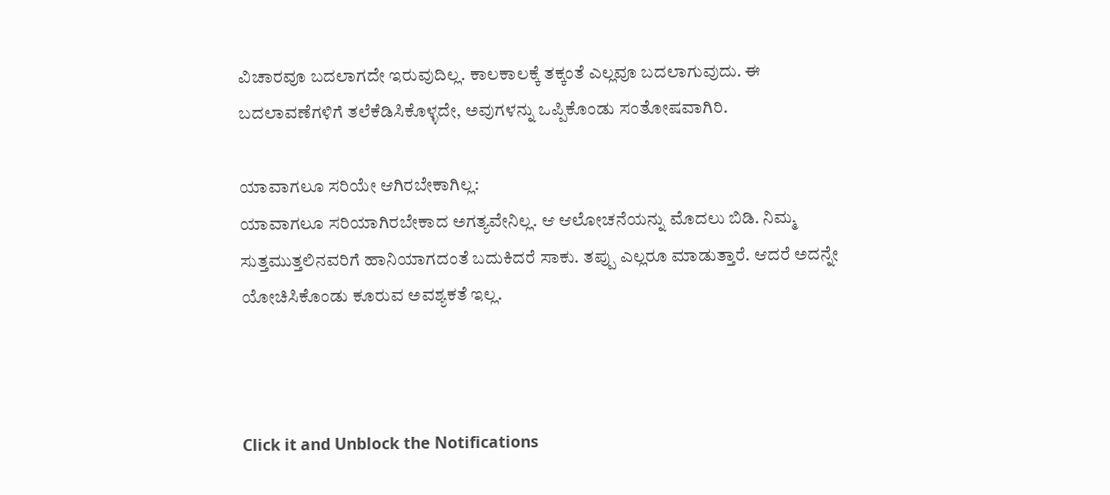ವಿಚಾರವೂ ಬದಲಾಗದೇ ಇರುವುದಿಲ್ಲ. ಕಾಲಕಾಲಕ್ಕೆ ತಕ್ಕಂತೆ ಎಲ್ಲವೂ ಬದಲಾಗುವುದು. ಈ ಬದಲಾವಣೆಗಳಿಗೆ ತಲೆಕೆಡಿಸಿಕೊಳ್ಳದೇ, ಅವುಗಳನ್ನು ಒಪ್ಪಿಕೊಂಡು ಸಂತೋಷವಾಗಿರಿ.

ಯಾವಾಗಲೂ ಸರಿಯೇ ಆಗಿರಬೇಕಾಗಿಲ್ಲ:
ಯಾವಾಗಲೂ ಸರಿಯಾಗಿರಬೇಕಾದ ಅಗತ್ಯವೇನಿಲ್ಲ. ಆ ಆಲೋಚನೆಯನ್ನು ಮೊದಲು ಬಿಡಿ. ನಿಮ್ಮ ಸುತ್ತಮುತ್ತಲಿನವರಿಗೆ ಹಾನಿಯಾಗದಂತೆ ಬದುಕಿದರೆ ಸಾಕು. ತಪ್ಪು ಎಲ್ಲರೂ ಮಾಡುತ್ತಾರೆ. ಆದರೆ ಅದನ್ನೇ ಯೋಚಿಸಿಕೊಂಡು ಕೂರುವ ಅವಶ್ಯಕತೆ ಇಲ್ಲ.



Click it and Unblock the Notifications